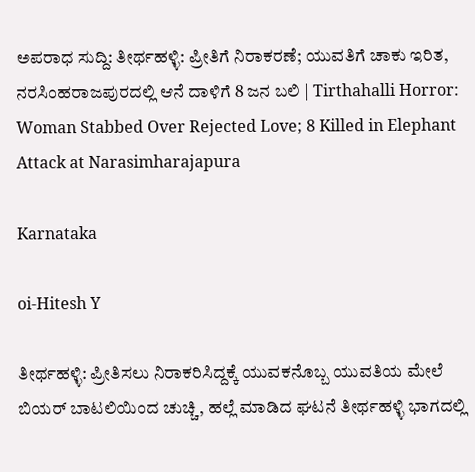ಅಪರಾಧ ಸುದ್ದಿ: ತೀರ್ಥಹಳ್ಳಿ: ಪ್ರೀತಿಗೆ ನಿರಾಕರಣೆ; ಯುವತಿಗೆ ಚಾಕು ಇರಿತ, ನರಸಿಂಹರಾಜಪುರದಲ್ಲಿ ಆನೆ ದಾಳಿಗೆ 8 ಜನ ಬಲಿ | Tirthahalli Horror: Woman Stabbed Over Rejected Love; 8 Killed in Elephant Attack at Narasimharajapura

Karnataka

oi-Hitesh Y

ತೀರ್ಥಹಳ್ಳಿ: ಪ್ರೀತಿಸಲು ನಿರಾಕರಿಸಿದ್ದಕ್ಕೆ ಯುವಕನೊಬ್ಬ ಯುವತಿಯ ಮೇಲೆ ಬಿಯರ್ ಬಾಟಲಿಯಿಂದ ಚುಚ್ಚಿ, ಹಲ್ಲೆ ಮಾಡಿದ ಘಟನೆ ತೀರ್ಥಹಳ್ಳಿ ಭಾಗದಲ್ಲಿ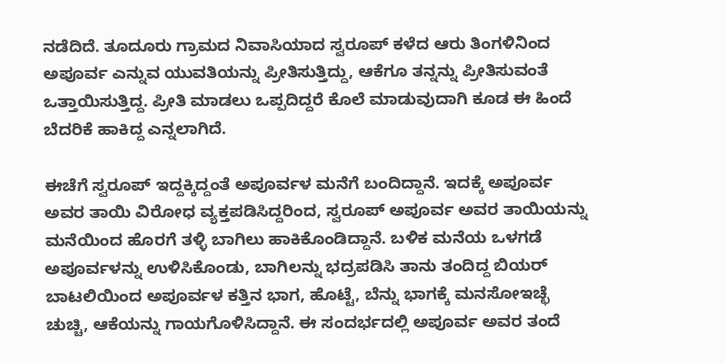ನಡೆದಿದೆ. ತೂದೂರು ಗ್ರಾಮದ ನಿವಾಸಿಯಾದ ಸ್ವರೂಪ್ ಕಳೆದ ಆರು ತಿಂಗಳಿನಿಂದ ಅಪೂರ್ವ ಎನ್ನುವ ಯುವತಿಯನ್ನು ಪ್ರೀತಿಸುತ್ತಿದ್ದು, ಆಕೆಗೂ ತನ್ನನ್ನು ಪ್ರೀತಿಸುವಂತೆ ಒತ್ತಾಯಿಸುತ್ತಿದ್ದ. ಪ್ರೀತಿ ಮಾಡಲು ಒಪ್ಪದಿದ್ದರೆ ಕೊಲೆ ಮಾಡುವುದಾಗಿ ಕೂಡ ಈ ಹಿಂದೆ ಬೆದರಿಕೆ ಹಾಕಿದ್ದ ಎನ್ನಲಾಗಿದೆ.

ಈಚೆಗೆ ಸ್ವರೂಪ್ ಇದ್ದಕ್ಕಿದ್ದಂತೆ ಅಪೂರ್ವಳ ಮನೆಗೆ ಬಂದಿದ್ದಾನೆ. ಇದಕ್ಕೆ ಅಪೂರ್ವ ಅವರ ತಾಯಿ ವಿರೋಧ ವ್ಯಕ್ತಪಡಿಸಿದ್ದರಿಂದ, ಸ್ವರೂಪ್ ಅಪೂರ್ವ ಅವರ ತಾಯಿಯನ್ನು ಮನೆಯಿಂದ ಹೊರಗೆ ತಳ್ಳಿ ಬಾಗಿಲು ಹಾಕಿಕೊಂಡಿದ್ದಾನೆ. ಬಳಿಕ ಮನೆಯ ಒಳಗಡೆ ಅಪೂರ್ವಳನ್ನು ಉಳಿಸಿಕೊಂಡು, ಬಾಗಿಲನ್ನು ಭದ್ರಪಡಿಸಿ ತಾನು ತಂದಿದ್ದ ಬಿಯರ್ ಬಾಟಲಿಯಿಂದ ಅಪೂರ್ವಳ ಕತ್ತಿನ ಭಾಗ, ಹೊಟ್ಟೆ, ಬೆನ್ನು ಭಾಗಕ್ಕೆ ಮನಸೋಇಚ್ಛೆ ಚುಚ್ಚಿ, ಆಕೆಯನ್ನು ಗಾಯಗೊಳಿಸಿದ್ದಾನೆ. ಈ ಸಂದರ್ಭದಲ್ಲಿ ಅಪೂರ್ವ ಅವರ ತಂದೆ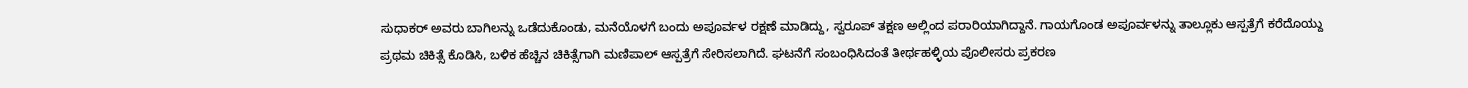ಸುಧಾಕರ್ ಅವರು ಬಾಗಿಲನ್ನು ಒಡೆದುಕೊಂಡು, ಮನೆಯೊಳಗೆ ಬಂದು ಅಪೂರ್ವಳ ರಕ್ಷಣೆ ಮಾಡಿದ್ದು, ಸ್ವರೂಪ್ ತಕ್ಷಣ ಅಲ್ಲಿಂದ ಪರಾರಿಯಾಗಿದ್ದಾನೆ. ಗಾಯಗೊಂಡ ಅಪೂರ್ವಳನ್ನು ತಾಲ್ಲೂಕು ಆಸ್ಪತ್ರೆಗೆ ಕರೆದೊಯ್ದು ಪ್ರಥಮ ಚಿಕಿತ್ಸೆ ಕೊಡಿಸಿ, ಬಳಿಕ ಹೆಚ್ಚಿನ ಚಿಕಿತ್ಸೆಗಾಗಿ ಮಣಿಪಾಲ್ ಆಸ್ಪತ್ರೆಗೆ ಸೇರಿಸಲಾಗಿದೆ. ಘಟನೆಗೆ ಸಂಬಂಧಿಸಿದಂತೆ ತೀರ್ಥಹಳ್ಳಿಯ ಪೊಲೀಸರು ಪ್ರಕರಣ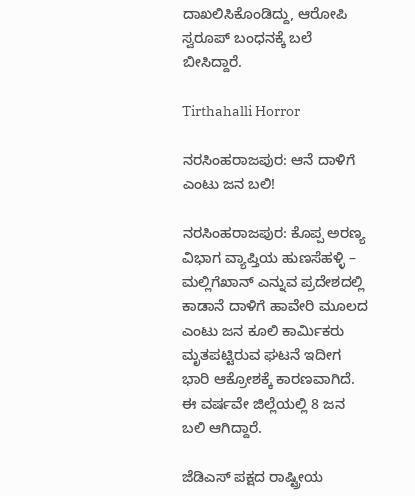ದಾಖಲಿಸಿಕೊಂಡಿದ್ದು, ಆರೋಪಿ ಸ್ವರೂಪ್ ಬಂಧನಕ್ಕೆ ಬಲೆ ಬೀಸಿದ್ದಾರೆ.

Tirthahalli Horror

ನರಸಿಂಹರಾಜಪುರ: ಆನೆ ದಾಳಿಗೆ ಎಂಟು ಜನ ಬಲಿ!

ನರಸಿಂಹರಾಜಪುರ: ಕೊಪ್ಪ ಅರಣ್ಯ ವಿಭಾಗ ವ್ಯಾಪ್ತಿಯ ಹುಣಸೆಹಳ್ಳಿ – ಮಲ್ಲಿಗೆಖಾನ್ ಎನ್ನುವ ಪ್ರದೇಶದಲ್ಲಿ ಕಾಡಾನೆ ದಾಳಿಗೆ ಹಾವೇರಿ ಮೂಲದ ಎಂಟು ಜನ ಕೂಲಿ ಕಾರ್ಮಿಕರು ಮೃತಪಟ್ಟಿರುವ ಘಟನೆ ಇದೀಗ ಭಾರಿ ಆಕ್ರೋಶಕ್ಕೆ ಕಾರಣವಾಗಿದೆ. ಈ ವರ್ಷವೇ ಜಿಲ್ಲೆಯಲ್ಲಿ 8 ಜನ ಬಲಿ ಆಗಿದ್ದಾರೆ.

ಜೆಡಿಎಸ್ ಪಕ್ಷದ ರಾಷ್ಟ್ರೀಯ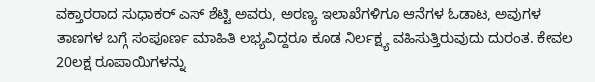ವಕ್ತಾರರಾದ ಸುಧಾಕರ್ ಎಸ್ ಶೆಟ್ಟಿ ಅವರು, ಅರಣ್ಯ ಇಲಾಖೆಗಳಿಗೂ ಆನೆಗಳ ಓಡಾಟ, ಅವುಗಳ ತಾಣಗಳ ಬಗ್ಗೆ ಸಂಪೂರ್ಣ ಮಾಹಿತಿ ಲಭ್ಯವಿದ್ದರೂ ಕೂಡ ನಿರ್ಲಕ್ಷ್ಯ ವಹಿಸುತ್ತಿರುವುದು ದುರಂತ. ಕೇವಲ 20ಲಕ್ಷ ರೂಪಾಯಿಗಳನ್ನು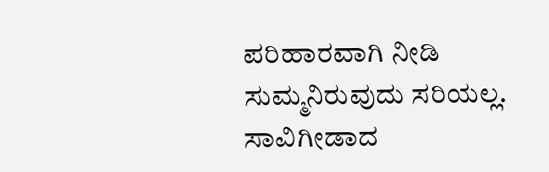ಪರಿಹಾರವಾಗಿ ನೀಡಿ ಸುಮ್ಮನಿರುವುದು ಸರಿಯಲ್ಲ. ಸಾವಿಗೀಡಾದ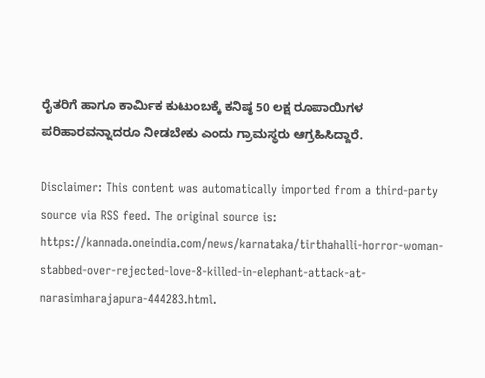ರೈತರಿಗೆ ಹಾಗೂ ಕಾರ್ಮಿಕ ಕುಟುಂಬಕ್ಕೆ ಕನಿಷ್ಠ 50 ಲಕ್ಷ ರೂಪಾಯಿಗಳ ಪರಿಹಾರವನ್ನಾದರೂ ನೀಡಬೇಕು ಎಂದು ಗ್ರಾಮಸ್ಥರು ಆಗ್ರಹಿಸಿದ್ದಾರೆ.

Disclaimer: This content was automatically imported from a third-party source via RSS feed. The original source is: https://kannada.oneindia.com/news/karnataka/tirthahalli-horror-woman-stabbed-over-rejected-love-8-killed-in-elephant-attack-at-narasimharajapura-444283.html.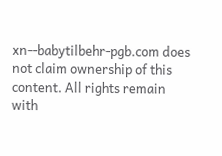xn--babytilbehr-pgb.com does not claim ownership of this content. All rights remain with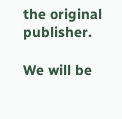the original publisher.

We will be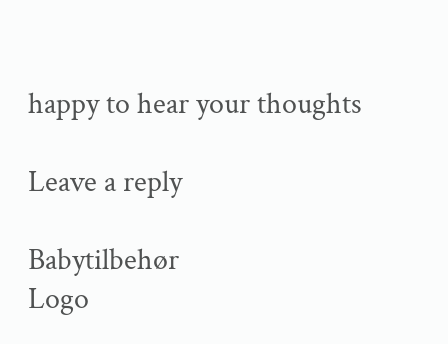happy to hear your thoughts

Leave a reply

Babytilbehør
Logo